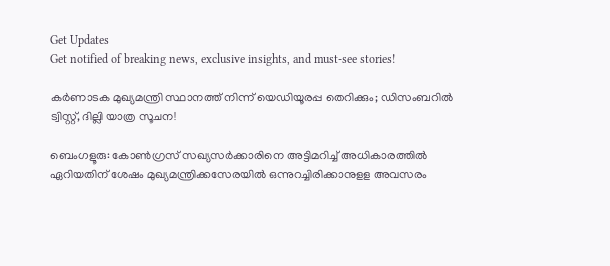Get Updates
Get notified of breaking news, exclusive insights, and must-see stories!

കർണാടക മുഖ്യമന്ത്രി സ്ഥാനത്ത് നിന്ന് യെഡിയൂരപ്പ തെറിക്കും; ഡിസംബറിൽ ട്വിസ്റ്റ്, ദില്ലി യാത്ര സൂചന!

ബെംഗളൂരു: കോണ്‍ഗ്രസ് സഖ്യസര്‍ക്കാരിനെ അട്ടിമറിച്ച് അധികാരത്തില്‍ ഏറിയതിന് ശേഷം മുഖ്യമന്ത്രിക്കസേരയില്‍ ഒന്നുറച്ചിരിക്കാനുളള അവസരം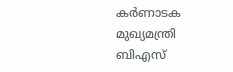കര്‍ണാടക മുഖ്യമന്ത്രി ബിഎസ്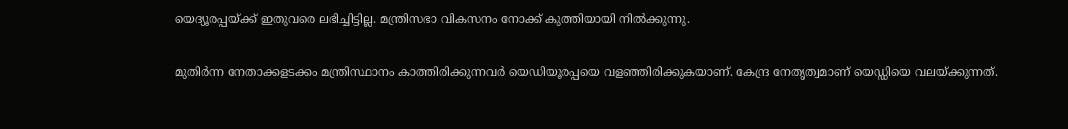യെദ്യൂരപ്പയ്ക്ക് ഇതുവരെ ലഭിച്ചിട്ടില്ല. മന്ത്രിസഭാ വികസനം നോക്ക് കുത്തിയായി നില്‍ക്കുന്നു.

മുതിര്‍ന്ന നേതാക്കളടക്കം മന്ത്രിസ്ഥാനം കാത്തിരിക്കുന്നവര്‍ യെഡിയൂരപ്പയെ വളഞ്ഞിരിക്കുകയാണ്. കേന്ദ്ര നേതൃത്വമാണ് യെഡ്ഡിയെ വലയ്ക്കുന്നത്.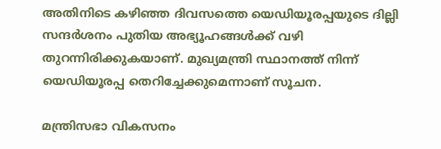അതിനിടെ കഴിഞ്ഞ ദിവസത്തെ യെഡിയൂരപ്പയുടെ ദില്ലി സന്ദര്‍ശനം പുതിയ അഭ്യൂഹങ്ങള്‍ക്ക് വഴി തുറന്നിരിക്കുകയാണ്. മുഖ്യമന്ത്രി സ്ഥാനത്ത് നിന്ന് യെഡിയൂരപ്പ തെറിച്ചേക്കുമെന്നാണ് സൂചന.

മന്ത്രിസഭാ വികസനം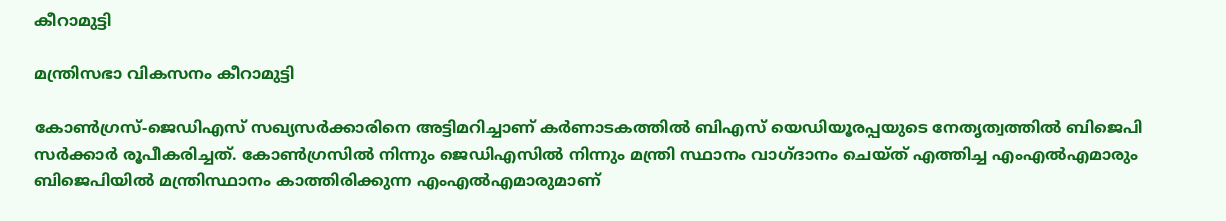കീറാമുട്ടി

മന്ത്രിസഭാ വികസനം കീറാമുട്ടി

കോണ്‍ഗ്രസ്-ജെഡിഎസ് സഖ്യസര്‍ക്കാരിനെ അട്ടിമറിച്ചാണ് കര്‍ണാടകത്തില്‍ ബിഎസ് യെഡിയൂരപ്പയുടെ നേതൃത്വത്തില്‍ ബിജെപി സര്‍ക്കാര്‍ രൂപീകരിച്ചത്. കോണ്‍ഗ്രസില്‍ നിന്നും ജെഡിഎസില്‍ നിന്നും മന്ത്രി സ്ഥാനം വാഗ്ദാനം ചെയ്ത് എത്തിച്ച എംഎല്‍എമാരും ബിജെപിയില്‍ മന്ത്രിസ്ഥാനം കാത്തിരിക്കുന്ന എംഎല്‍എമാരുമാണ്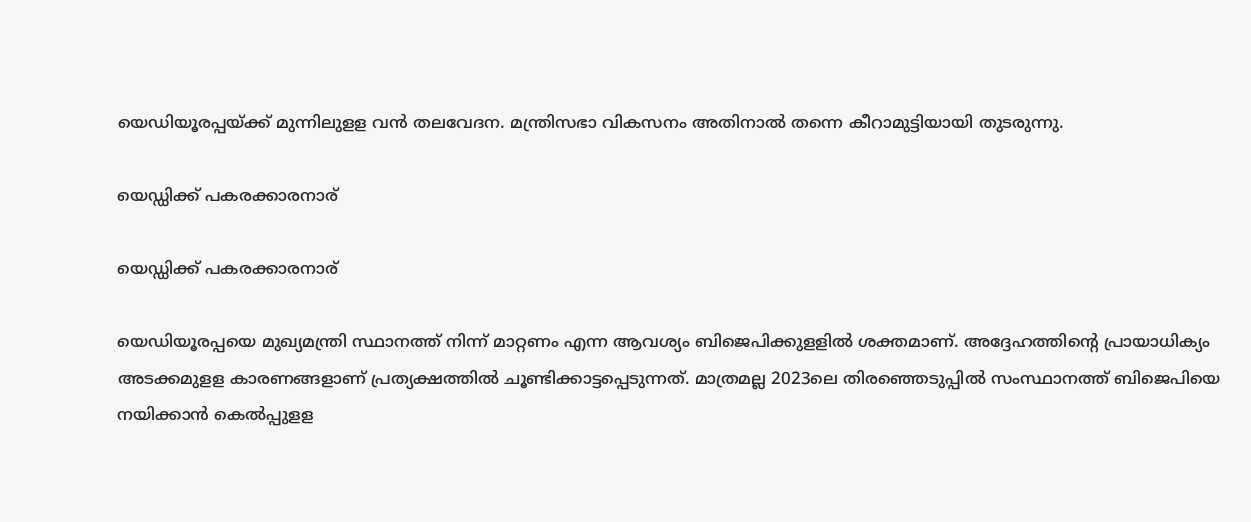യെഡിയൂരപ്പയ്ക്ക് മുന്നിലുളള വന്‍ തലവേദന. മന്ത്രിസഭാ വികസനം അതിനാല്‍ തന്നെ കീറാമുട്ടിയായി തുടരുന്നു.

യെഡ്ഡിക്ക് പകരക്കാരനാര്

യെഡ്ഡിക്ക് പകരക്കാരനാര്

യെഡിയൂരപ്പയെ മുഖ്യമന്ത്രി സ്ഥാനത്ത് നിന്ന് മാറ്റണം എന്ന ആവശ്യം ബിജെപിക്കുളളില്‍ ശക്തമാണ്. അദ്ദേഹത്തിന്റെ പ്രായാധിക്യം അടക്കമുളള കാരണങ്ങളാണ് പ്രത്യക്ഷത്തില്‍ ചൂണ്ടിക്കാട്ടപ്പെടുന്നത്. മാത്രമല്ല 2023ലെ തിരഞ്ഞെടുപ്പില്‍ സംസ്ഥാനത്ത് ബിജെപിയെ നയിക്കാന്‍ കെല്‍പ്പുളള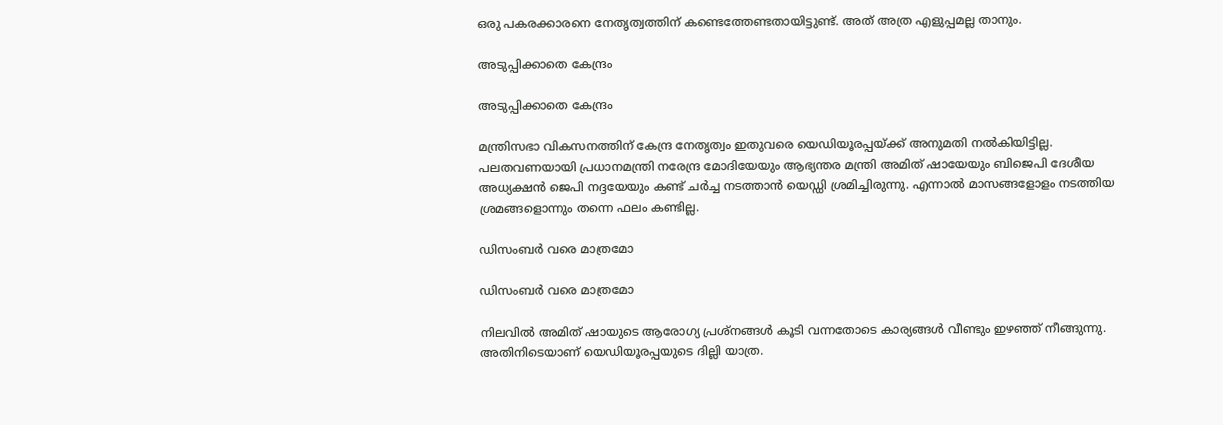ഒരു പകരക്കാരനെ നേതൃത്വത്തിന് കണ്ടെത്തേണ്ടതായിട്ടുണ്ട്. അത് അത്ര എളുപ്പമല്ല താനും.

അടുപ്പിക്കാതെ കേന്ദ്രം

അടുപ്പിക്കാതെ കേന്ദ്രം

മന്ത്രിസഭാ വികസനത്തിന് കേന്ദ്ര നേതൃത്വം ഇതുവരെ യെഡിയൂരപ്പയ്ക്ക് അനുമതി നല്‍കിയിട്ടില്ല. പലതവണയായി പ്രധാനമന്ത്രി നരേന്ദ്ര മോദിയേയും ആഭ്യന്തര മന്ത്രി അമിത് ഷായേയും ബിജെപി ദേശീയ അധ്യക്ഷന്‍ ജെപി നദ്ദയേയും കണ്ട് ചര്‍ച്ച നടത്താന്‍ യെഡ്ഡി ശ്രമിച്ചിരുന്നു. എന്നാല്‍ മാസങ്ങളോളം നടത്തിയ ശ്രമങ്ങളൊന്നും തന്നെ ഫലം കണ്ടില്ല.

ഡിസംബര്‍ വരെ മാത്രമോ

ഡിസംബര്‍ വരെ മാത്രമോ

നിലവില്‍ അമിത് ഷായുടെ ആരോഗ്യ പ്രശ്‌നങ്ങള്‍ കൂടി വന്നതോടെ കാര്യങ്ങള്‍ വീണ്ടും ഇഴഞ്ഞ് നീങ്ങുന്നു. അതിനിടെയാണ് യെഡിയൂരപ്പയുടെ ദില്ലി യാത്ര.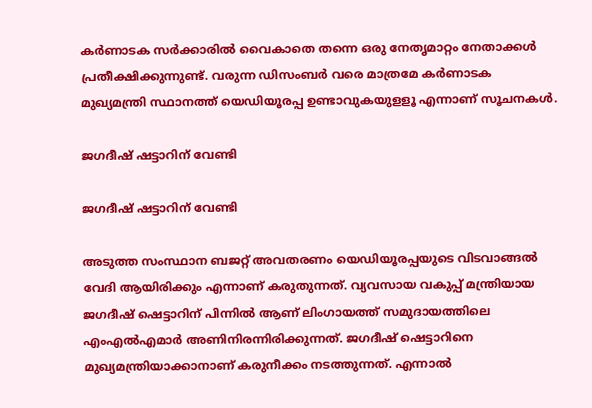കര്‍ണാടക സര്‍ക്കാരില്‍ വൈകാതെ തന്നെ ഒരു നേതൃമാറ്റം നേതാക്കള്‍ പ്രതീക്ഷിക്കുന്നുണ്ട്. വരുന്ന ഡിസംബര്‍ വരെ മാത്രമേ കര്‍ണാടക മുഖ്യമന്ത്രി സ്ഥാനത്ത് യെഡിയൂരപ്പ ഉണ്ടാവുകയുളളൂ എന്നാണ് സൂചനകള്‍.

ജഗദീഷ് ഷട്ടാറിന് വേണ്ടി

ജഗദീഷ് ഷട്ടാറിന് വേണ്ടി

അടുത്ത സംസ്ഥാന ബജറ്റ് അവതരണം യെഡിയൂരപ്പയുടെ വിടവാങ്ങല്‍ വേദി ആയിരിക്കും എന്നാണ് കരുതുന്നത്. വ്യവസായ വകുപ്പ് മന്ത്രിയായ ജഗദീഷ് ഷെട്ടാറിന് പിന്നില്‍ ആണ് ലിംഗായത്ത് സമുദായത്തിലെ എംഎല്‍എമാര്‍ അണിനിരന്നിരിക്കുന്നത്. ജഗദീഷ് ഷെട്ടാറിനെ മുഖ്യമന്ത്രിയാക്കാനാണ് കരുനീക്കം നടത്തുന്നത്. എന്നാല്‍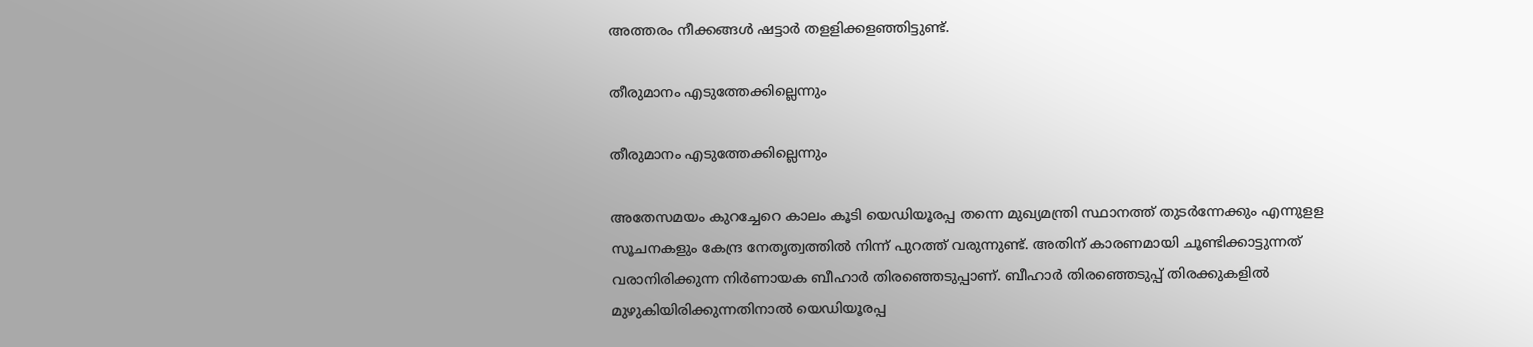അത്തരം നീക്കങ്ങള്‍ ഷട്ടാര്‍ തളളിക്കളഞ്ഞിട്ടുണ്ട്.

തീരുമാനം എടുത്തേക്കില്ലെന്നും

തീരുമാനം എടുത്തേക്കില്ലെന്നും

അതേസമയം കുറച്ചേറെ കാലം കൂടി യെഡിയൂരപ്പ തന്നെ മുഖ്യമന്ത്രി സ്ഥാനത്ത് തുടര്‍ന്നേക്കും എന്നുളള സൂചനകളും കേന്ദ്ര നേതൃത്വത്തില്‍ നിന്ന് പുറത്ത് വരുന്നുണ്ട്. അതിന് കാരണമായി ചൂണ്ടിക്കാട്ടുന്നത് വരാനിരിക്കുന്ന നിര്‍ണായക ബീഹാര്‍ തിരഞ്ഞെടുപ്പാണ്. ബീഹാര്‍ തിരഞ്ഞെടുപ്പ് തിരക്കുകളില്‍ മുഴുകിയിരിക്കുന്നതിനാല്‍ യെഡിയൂരപ്പ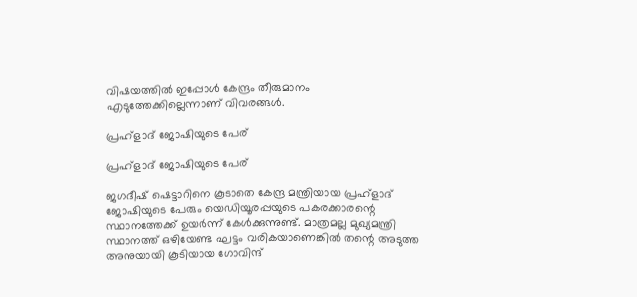വിഷയത്തില്‍ ഇപ്പോള്‍ കേന്ദ്രം തീരുമാനം എടുത്തേക്കില്ലെന്നാണ് വിവരങ്ങള്‍.

പ്രഹ്‌ളാദ് ജോഷിയുടെ പേര്

പ്രഹ്‌ളാദ് ജോഷിയുടെ പേര്

ജഗദീഷ് ഷെട്ടാറിനെ കൂടാതെ കേന്ദ്ര മന്ത്രിയായ പ്രഹ്‌ളാദ് ജോഷിയുടെ പേരും യെഡിയൂരപ്പയുടെ പകരക്കാരന്റെ സ്ഥാനത്തേക്ക് ഉയര്‍ന്ന് കേള്‍ക്കുന്നുണ്ട്. മാത്രമല്ല മുഖ്യമന്ത്രി സ്ഥാനത്ത് ഒഴിയേണ്ട ഘട്ടം വരികയാണെങ്കില്‍ തന്റെ അടുത്ത അനുയായി കൂടിയായ ഗോവിന്ദ്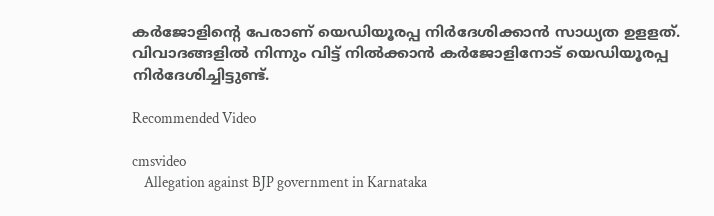കര്‍ജോളിന്റെ പേരാണ് യെഡിയൂരപ്പ നിര്‍ദേശിക്കാന്‍ സാധ്യത ഉളളത്. വിവാദങ്ങളില്‍ നിന്നും വിട്ട് നില്‍ക്കാന്‍ കര്‍ജോളിനോട് യെഡിയൂരപ്പ നിര്‍ദേശിച്ചിട്ടുണ്ട്.

Recommended Video

cmsvideo
    Allegation against BJP government in Karnataka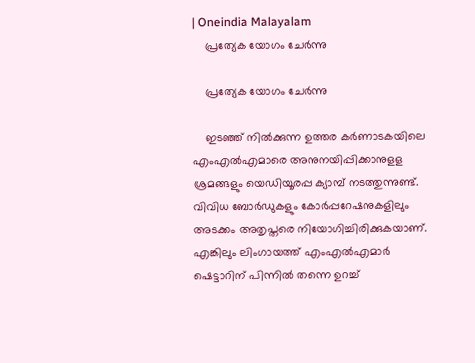| Oneindia Malayalam
    പ്രത്യേക യോഗം ചേര്‍ന്നു

    പ്രത്യേക യോഗം ചേര്‍ന്നു

    ഇടഞ്ഞ് നില്‍ക്കുന്ന ഉത്തര കര്‍ണാടകയിലെ എംഎല്‍എമാരെ അനുനയിപ്പിക്കാനുളള ശ്രമങ്ങളും യെഡിയൂരപ്പ ക്യാമ്പ് നടത്തുന്നുണ്ട്. വിവിധ ബോര്‍ഡുകളും കോര്‍പ്പറേഷനുകളിലും അടക്കം അതൃപ്തരെ നിയോഗിച്ചിരിക്കുകയാണ്. എങ്കിലും ലിംഗായത്ത് എംഎല്‍എമാര്‍ ഷെട്ടാറിന് പിന്നില്‍ തന്നെ ഉറച്ച്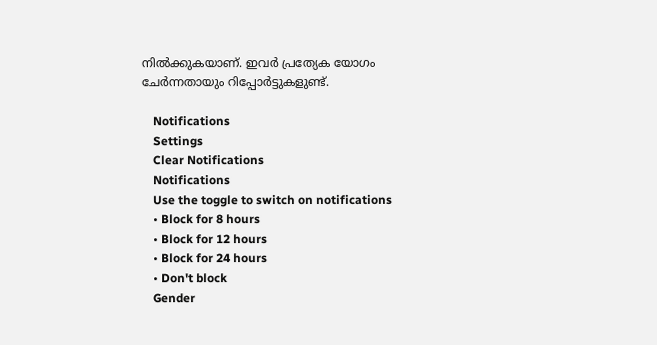നില്‍ക്കുകയാണ്. ഇവര്‍ പ്രത്യേക യോഗം ചേര്‍ന്നതായും റിപ്പോര്‍ട്ടുകളുണ്ട്.

    Notifications
    Settings
    Clear Notifications
    Notifications
    Use the toggle to switch on notifications
    • Block for 8 hours
    • Block for 12 hours
    • Block for 24 hours
    • Don't block
    Gender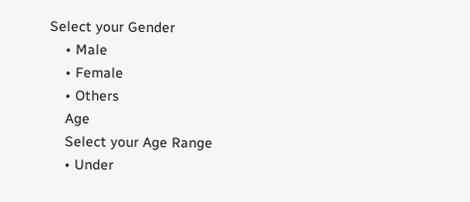Select your Gender
    • Male
    • Female
    • Others
    Age
    Select your Age Range
    • Under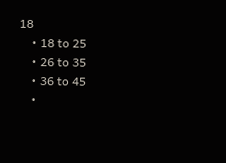18
    • 18 to 25
    • 26 to 35
    • 36 to 45
    •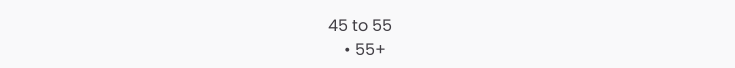45 to 55
    • 55+